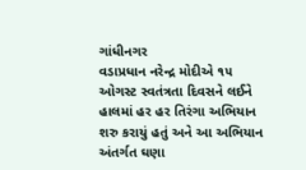ગાંધીનગર
વડાપ્રધાન નરેન્દ્ર મોદીએ ૧૫ ઓગસ્ટ સ્વતંત્રતા દિવસને લઈને હાલમાં હર હર તિરંગા અભિયાન શરુ કરાયું હતું અને આ અભિયાન અંતર્ગત ઘણા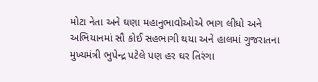મોટા નેતા અને ઘણા મહાનુભાવોઓએ ભાગ લીધો અને અભિયાનમાં સૌ કોઈ સહભાગી થયા અને હાલમાં ગુજરાતના મુખ્યમંત્રી ભુપેન્દ્ર પટેલે પણ હર ઘર તિરંગા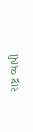રાષ્ટ્ર વ્યાપી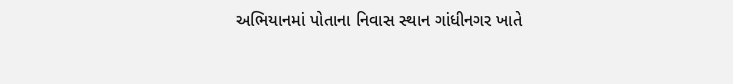અભિયાનમાં પોતાના નિવાસ સ્થાન ગાંધીનગર ખાતે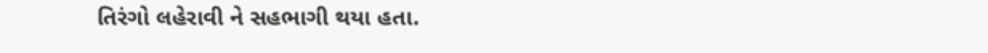તિરંગો લહેરાવી ને સહભાગી થયા હતા.